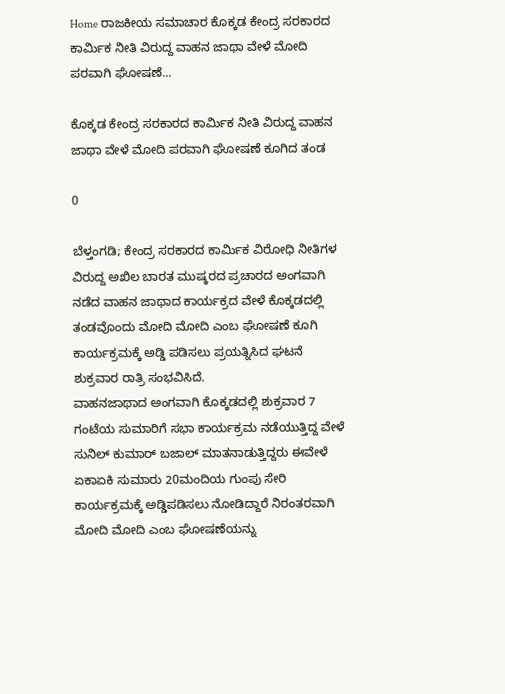Home ರಾಜಕೀಯ ಸಮಾಚಾರ ಕೊಕ್ಕಡ ಕೇಂದ್ರ ಸರಕಾರದ ಕಾರ್ಮಿಕ ನೀತಿ ವಿರುದ್ದ ವಾಹನ ಜಾಥಾ ವೇಳೆ ಮೋದಿ ಪರವಾಗಿ ಘೋಷಣೆ...

ಕೊಕ್ಕಡ ಕೇಂದ್ರ ಸರಕಾರದ ಕಾರ್ಮಿಕ ನೀತಿ ವಿರುದ್ದ ವಾಹನ ಜಾಥಾ ವೇಳೆ ಮೋದಿ ಪರವಾಗಿ ಘೋಷಣೆ ಕೂಗಿದ ತಂಡ

0

ಬೆಳ್ತಂಗಡಿ; ಕೇಂದ್ರ ಸರಕಾರದ ಕಾರ್ಮಿಕ ವಿರೋಧಿ ನೀತಿಗಳ ವಿರುದ್ದ ಅಖಿಲ ಬಾರತ ಮುಷ್ಕರದ ಪ್ರಚಾರದ ಅಂಗವಾಗಿ ನಡೆದ ವಾಹನ ಜಾಥಾದ ಕಾರ್ಯಕ್ರದ ವೇಳೆ ಕೊಕ್ಕಡದಲ್ಲಿ ತಂಡವೊಂದು ಮೋದಿ ಮೋದಿ ಎಂಬ ಘೋಷಣೆ ಕೂಗಿ ಕಾರ್ಯಕ್ರಮಕ್ಕೆ ಅಡ್ಡಿ ಪಡಿಸಲು ಪ್ರಯತ್ನಿಸಿದ ಘಟನೆ ಶುಕ್ರವಾರ ರಾತ್ರಿ ಸಂಭವಿಸಿದೆ.
ವಾಹನಜಾಥಾದ ಅಂಗವಾಗಿ ಕೊಕ್ಕಡದಲ್ಲಿ ಶುಕ್ರವಾರ 7 ಗಂಟೆಯ ಸುಮಾರಿಗೆ ಸಭಾ ಕಾರ್ಯಕ್ರಮ ನಡೆಯುತ್ತಿದ್ದ ವೇಳೆ ಸುನಿಲ್ ಕುಮಾರ್ ಬಜಾಲ್ ಮಾತನಾಡುತ್ತಿದ್ದರು ಈವೇಳೆ ಏಕಾಏಕಿ ಸುಮಾರು 20ಮಂದಿಯ ಗುಂಪು ಸೇರಿ ಕಾರ್ಯಕ್ರಮಕ್ಕೆ ಅಡ್ಡಿಪಡಿಸಲು ನೋಡಿದ್ದಾರೆ ನಿರಂತರವಾಗಿ ಮೋದಿ ಮೋದಿ ಎಂಬ ಘೋಷಣೆಯನ್ನು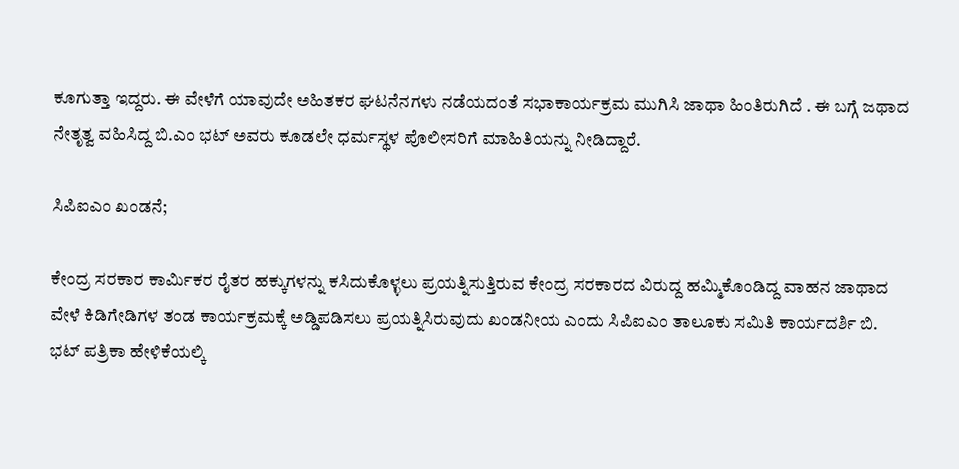ಕೂಗುತ್ತಾ ಇದ್ದರು. ಈ ವೇಳೆಗೆ ಯಾವುದೇ ಅಹಿತಕರ ಘಟನೆನಗಳು ನಡೆಯದಂತೆ ಸಭಾಕಾರ್ಯಕ್ರಮ ಮುಗಿಸಿ ಜಾಥಾ ಹಿಂತಿರುಗಿದೆ . ಈ ಬಗ್ಗೆ ಜಥಾದ ನೇತೃತ್ವ ವಹಿಸಿದ್ದ ಬಿ.ಎಂ ಭಟ್ ಅವರು ಕೂಡಲೇ ಧರ್ಮಸ್ಥಳ ಪೊಲೀಸರಿಗೆ ಮಾಹಿತಿಯನ್ನು ನೀಡಿದ್ದಾರೆ.

ಸಿಪಿಐಎಂ ಖಂಡನೆ;

ಕೇಂದ್ರ ಸರಕಾರ ಕಾರ್ಮಿಕರ ರೈತರ ಹಕ್ಕುಗಳನ್ನು ಕಸಿದುಕೊಳ್ಳಲು ಪ್ರಯತ್ನಿಸುತ್ತಿರುವ ಕೇಂದ್ರ ಸರಕಾರದ ವಿರುದ್ದ ಹಮ್ಮಿಕೊಂಡಿದ್ದ ವಾಹನ ಜಾಥಾದ ವೇಳೆ ಕಿಡಿಗೇಡಿಗಳ ತಂಡ ಕಾರ್ಯಕ್ರಮಕ್ಕೆ ಅಡ್ಡಿಪಡಿಸಲು ಪ್ರಯತ್ನಿಸಿರುವುದು ಖಂಡನೀಯ ಎಂದು ಸಿಪಿಐಎಂ ತಾಲೂಕು ಸಮಿತಿ ಕಾರ್ಯದರ್ಶಿ ಬಿ. ಭಟ್ ಪತ್ರಿಕಾ ಹೇಳಿಕೆಯಲ್ಕಿ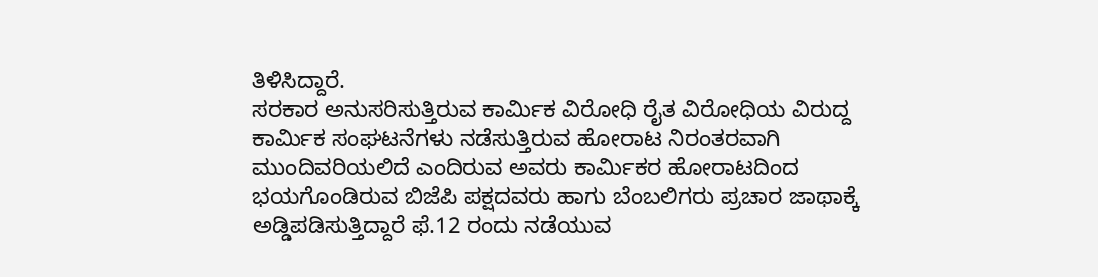ತಿಳಿಸಿದ್ದಾರೆ.
ಸರಕಾರ ಅನುಸರಿಸುತ್ತಿರುವ ಕಾರ್ಮಿಕ ವಿರೋಧಿ ರೈತ ವಿರೋಧಿಯ ವಿರುದ್ದ ಕಾರ್ಮಿಕ ಸಂಘಟನೆಗಳು ನಡೆಸುತ್ತಿರುವ ಹೋರಾಟ ನಿರಂತರವಾಗಿ ಮುಂದಿವರಿಯಲಿದೆ ಎಂದಿರುವ ಅವರು ಕಾರ್ಮಿಕರ ಹೋರಾಟದಿಂದ ಭಯಗೊಂಡಿರುವ ಬಿಜೆಪಿ ಪಕ್ಷದವರು ಹಾಗು ಬೆಂಬಲಿಗರು ಪ್ರಚಾರ ಜಾಥಾಕ್ಕೆ ಅಡ್ಡಿಪಡಿಸುತ್ತಿದ್ದಾರೆ ಫೆ.12 ರಂದು ನಡೆಯುವ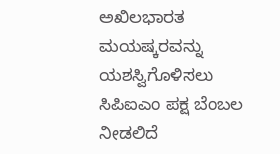ಅಖಿಲಭಾರತ ಮಯಷ್ಕರವನ್ನು ಯಶಸ್ವಿಗೊಳಿಸಲು ಸಿಪಿಐಎಂ ಪಕ್ಷ ಬೆಂಬಲ ನೀಡಲಿದೆ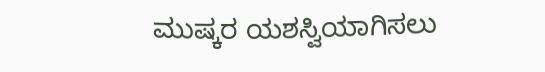ಮುಷ್ಕರ ಯಶಸ್ವಿಯಾಗಿಸಲು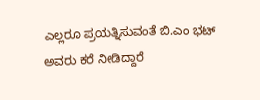ಎಲ್ಲರೂ ಪ್ರಯತ್ನಿಸುವಂತೆ ಬಿ.ಎಂ ಭಟ್ ಅವರು ಕರೆ ನೀಡಿದ್ದಾರೆ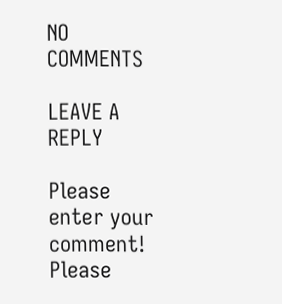NO COMMENTS

LEAVE A REPLY

Please enter your comment!
Please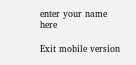enter your name here

Exit mobile version